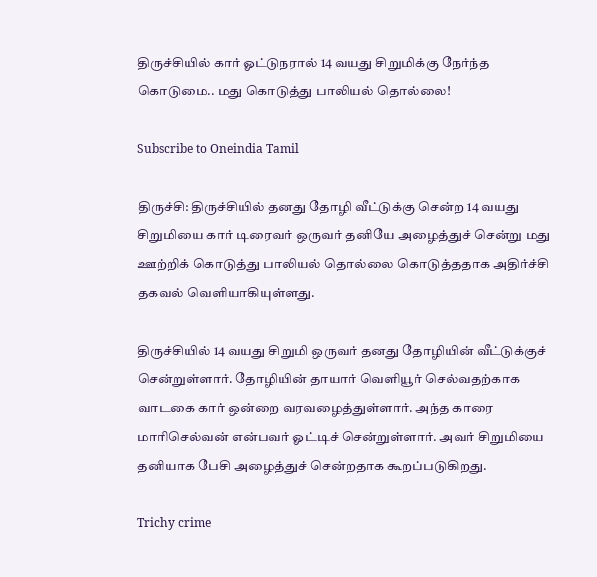திருச்சியில் கார் ஓட்டுநரால் 14 வயது சிறுமிக்கு நேர்ந்த கொடுமை.. மது கொடுத்து பாலியல் தொல்லை!

Subscribe to Oneindia Tamil

திருச்சி: திருச்சியில் தனது தோழி வீட்டுக்கு சென்ற 14 வயது சிறுமியை கார் டிரைவர் ஒருவர் தனியே அழைத்துச் சென்று மது ஊற்றிக் கொடுத்து பாலியல் தொல்லை கொடுத்ததாக அதிர்ச்சி தகவல் வெளியாகியுள்ளது.

திருச்சியில் 14 வயது சிறுமி ஒருவர் தனது தோழியின் வீட்டுக்குச் சென்றுள்ளார். தோழியின் தாயார் வெளியூர் செல்வதற்காக வாடகை கார் ஒன்றை வரவழைத்துள்ளார். அந்த காரை மாரிசெல்வன் என்பவர் ஓட்டிச் சென்றுள்ளார். அவர் சிறுமியை தனியாக பேசி அழைத்துச் சென்றதாக கூறப்படுகிறது.

Trichy crime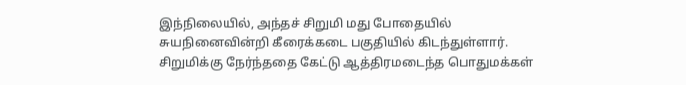இந்நிலையில், அந்தச் சிறுமி மது போதையில் சுயநினைவின்றி கீரைக்கடை பகுதியில் கிடந்துள்ளார். சிறுமிக்கு நேர்ந்ததை கேட்டு ஆத்திரமடைந்த பொதுமக்கள்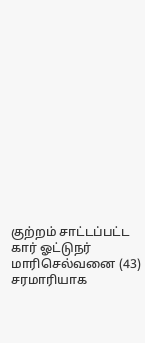குற்றம் சாட்டப்பட்ட கார் ஓட்டுநர் மாரிசெல்வனை (43) சரமாரியாக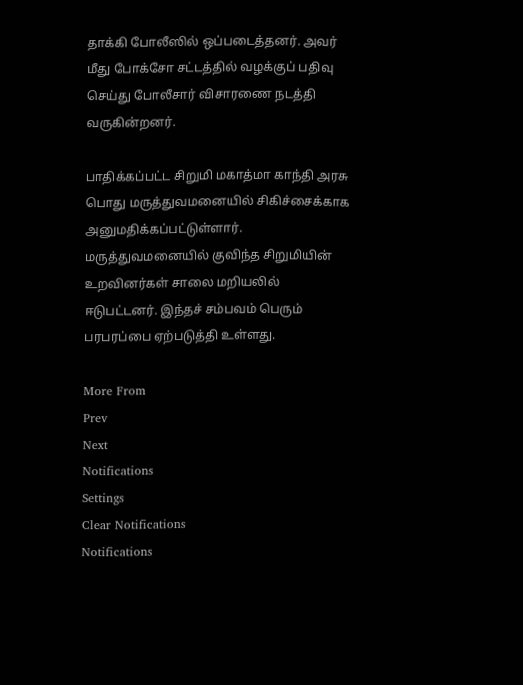தாக்கி போலீஸில் ஒப்படைத்தனர். அவர் மீது போக்சோ சட்டத்தில் வழக்குப் பதிவு செய்து போலீசார் விசாரணை நடத்தி வருகின்றனர்.

பாதிக்கப்பட்ட சிறுமி மகாத்மா காந்தி அரசு பொது மருத்துவமனையில் சிகிச்சைக்காக அனுமதிக்கப்பட்டுள்ளார். மருத்துவமனையில் குவிந்த சிறுமியின் உறவினர்கள் சாலை மறியலில் ஈடுபட்டனர். இந்தச் சம்பவம் பெரும் பரபரப்பை ஏற்படுத்தி உள்ளது.

More From
Prev
Next
Notifications
Settings
Clear Notifications
Notifications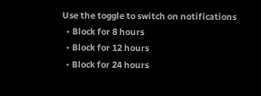Use the toggle to switch on notifications
  • Block for 8 hours
  • Block for 12 hours
  • Block for 24 hours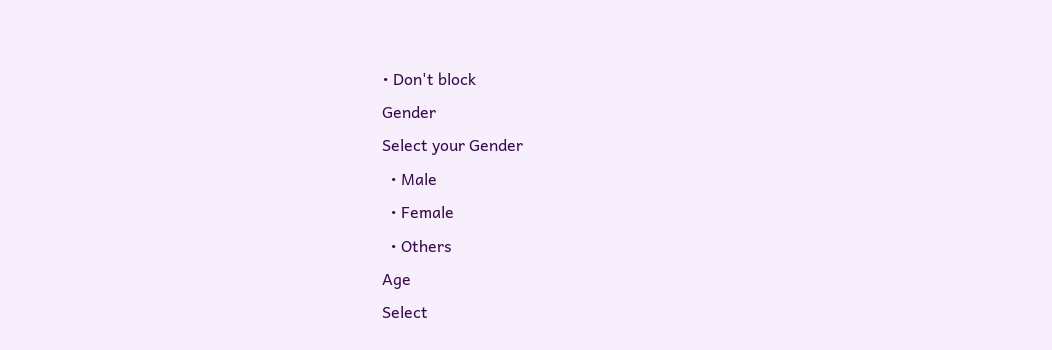• Don't block
Gender
Select your Gender
  • Male
  • Female
  • Others
Age
Select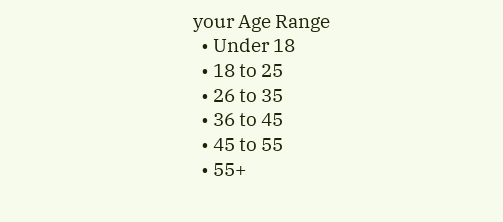your Age Range
  • Under 18
  • 18 to 25
  • 26 to 35
  • 36 to 45
  • 45 to 55
  • 55+